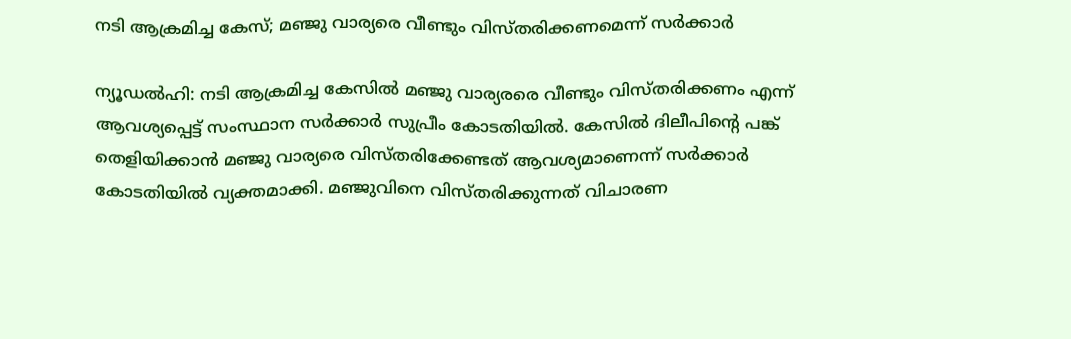നടി ആക്രമിച്ച കേസ്; മഞ്ജു വാര്യരെ വീണ്ടും വിസ്തരിക്കണമെന്ന് സർക്കാർ

ന്യൂഡൽഹി: നടി ആക്രമിച്ച കേസിൽ മഞ്ജു വാര്യരരെ വീണ്ടും വിസ്തരിക്കണം എന്ന് ആവശ്യപ്പെട്ട് സംസ്ഥാന സർക്കാർ സുപ്രീം കോടതിയിൽ. കേസിൽ ദിലീപിന്റെ പങ്ക് തെളിയിക്കാൻ മഞ്ജു വാര്യരെ വിസ്തരിക്കേണ്ടത് ആവശ്യമാണെന്ന് സർക്കാർ കോടതിയിൽ വ്യക്തമാക്കി. മഞ്ജുവിനെ വിസ്തരിക്കുന്നത് വിചാരണ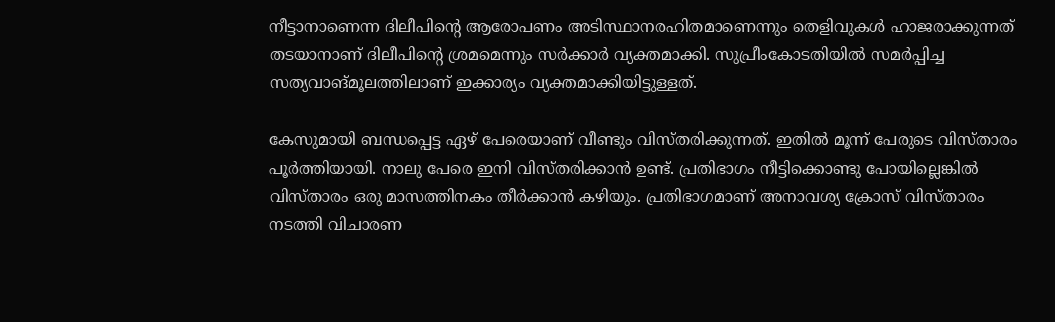നീട്ടാനാണെന്ന ദിലീപിന്റെ ആരോപണം അടിസ്ഥാനരഹിതമാണെന്നും തെളിവുകൾ ഹാജരാക്കുന്നത് തടയാനാണ് ദിലീപിന്റെ ശ്രമമെന്നും സർക്കാർ വ്യക്തമാക്കി. സുപ്രീംകോടതിയിൽ സമർപ്പിച്ച സത്യവാങ്മൂലത്തിലാണ് ഇക്കാര്യം വ്യക്തമാക്കിയിട്ടുള്ളത്.

കേസുമായി ബന്ധപ്പെട്ട ഏഴ് പേരെയാണ് വീണ്ടും വിസ്തരിക്കുന്നത്. ഇതിൽ മൂന്ന് പേരുടെ വിസ്താരം പൂർത്തിയായി. നാലു പേരെ ഇനി വിസ്തരിക്കാൻ ഉണ്ട്. പ്രതിഭാഗം നീട്ടിക്കൊണ്ടു പോയില്ലെങ്കിൽ വിസ്താരം ഒരു മാസത്തിനകം തീർക്കാൻ കഴിയും. പ്രതിഭാഗമാണ് അനാവശ്യ ക്രോസ് വിസ്താരം നടത്തി വിചാരണ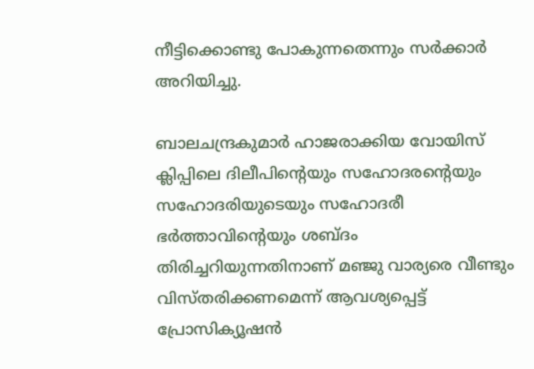നീട്ടിക്കൊണ്ടു പോകുന്നതെന്നും സർക്കാർ അറിയിച്ചു.

ബാലചന്ദ്രകുമാർ ഹാജരാക്കിയ വോയിസ് ക്ലിപ്പിലെ ദിലീപിന്റെയും സഹോദരന്റെയും സഹോദരിയുടെയും സഹോദരീ ഭർത്താവിന്റെയും ശബ്ദം തിരിച്ചറിയുന്നതിനാണ് മഞ്ജു വാര്യരെ വീണ്ടും വിസ്തരിക്കണമെന്ന് ആവശ്യപ്പെട്ട് പ്രോസിക്യൂഷൻ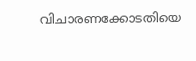വിചാരണക്കോടതിയെ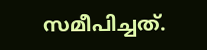സമീപിച്ചത്.